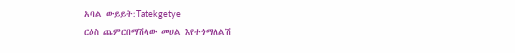አባል ውይይት:Tatekgetye
ርዕስ ጨምርበማሽላው መሀል እየተጎማለልሽ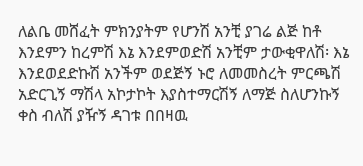ለልቤ መሸፈት ምክንያትም የሆንሽ አንቺ ያገሬ ልጅ ከቶ እንደምን ከረምሽ እኔ እንደምወድሽ አንቺም ታውቂዋለሽ፡ እኔ እንደወደድኩሽ አንችም ወደጅኝ ኑሮ ለመመስረት ምርጫሽ አድርጊኝ ማሽላ አኮታኮት እያስተማርሽኝ ለማጅ ስለሆንኩኝ ቀስ ብለሽ ያዥኝ ዳገቱ በበዛዉ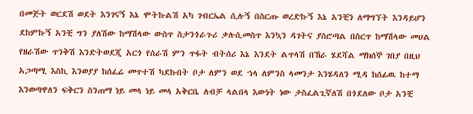በመጅት ወርደሽ ወደት እንገናኝ እኔ ሞትኩልሽ አካ ገብርኤል ሲሉኝ በስርጡ ወረድኩኝ እኔ አንቺን ለማግኘት እንዳይሆን ደከምኩኝ አንቺ ግን ያለሽው ከማሽላው ውስጥ ስታንጎራጉሪ ቃሉሲመስጥ እንኳን ዳገትና ያስሮጣል በስርጥ ከማሽላው መሀል የዘራሽው ጥንቅሽ እንድትወደጂ አርጎ የሰራሽ ምን ጥፋት ብትሰሪ እኔ እንደት ልጥላሽ በኸራ ሄደሻል ማክሰኞ ገበያ በዚህ አጋጣሚ እስኪ እንወያያ ከሰፈሬ መጥተሽ ካደኩበት ቦታ ለምን ወደ ኀላ ለምንስ ላመንታ እንሄዳለን ሚዳ ከሰፊዉ ከተማ እንወጣዋለን ፍቅርን ስንጠማ ነይ መላ ነይ መላ አቅርቤ ለብቻ ላልበላ እውነት ነው ታስፈልጊኛለሽ በጎደለው ቦታ አንቺ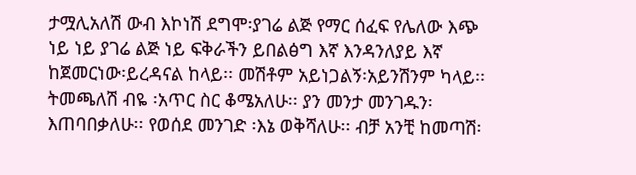ታሟሊአለሽ ውብ እኮነሽ ደግሞ፡ያገሬ ልጅ የማር ሰፈፍ የሌለው እጭ ነይ ነይ ያገሬ ልጅ ነይ ፍቅራችን ይበልፅግ እኛ እንዳንለያይ እኛ ከጀመርነው፡ይረዳናል ከላይ፡፡ መሽቶም አይነጋልኝ፡አይንሽንም ካላይ፡፡ ትመጫለሽ ብዬ ፡አጥር ስር ቆሜአለሁ፡፡ ያን መንታ መንገዱን፡ እጠባበቃለሁ፡፡ የወሰደ መንገድ ፡እኔ ወቅሻለሁ፡፡ ብቻ አንቺ ከመጣሽ፡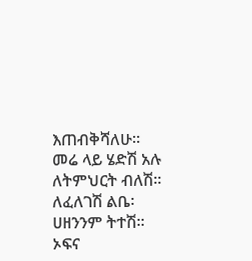እጠብቅሻለሁ፡፡ መሬ ላይ ሄድሽ አሉ ለትምህርት ብለሽ፡፡ ለፈለገሽ ልቤ፡ሀዘንንም ትተሽ፡፡ ኦፍና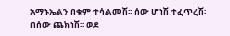አማኑኤልን በቁም ተሳልመሽ፡፡ ሰው ሆነሽ ተፈጥረሽ፡በሰው ጨክነሽ፡፡ ወደ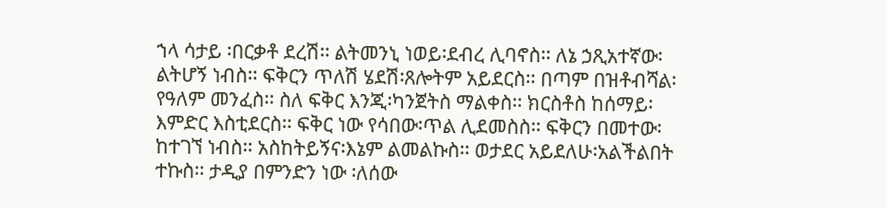ኀላ ሳታይ ፡በርቃቶ ደረሽ፡፡ ልትመንኒ ነወይ፡ደብረ ሊባኖስ፡፡ ለኔ ኃጺአተኛው፡ልትሆኝ ነብስ፡፡ ፍቅርን ጥለሽ ሄደሽ፡ጸሎትም አይደርስ፡፡ በጣም በዝቶብሻል፡የዓለም መንፈስ፡፡ ስለ ፍቅር እንጂ፡ካንጀትስ ማልቀስ፡፡ ክርስቶስ ከሰማይ፡እምድር እስቲደርስ፡፡ ፍቅር ነው የሳበው፡ጥል ሊደመስስ፡፡ ፍቅርን በመተው፡ከተገኘ ነብስ፡፡ አስከትይኝና፡እኔም ልመልኩስ፡፡ ወታደር አይደለሁ፡አልችልበት ተኩስ፡፡ ታዲያ በምንድን ነው ፡ለሰው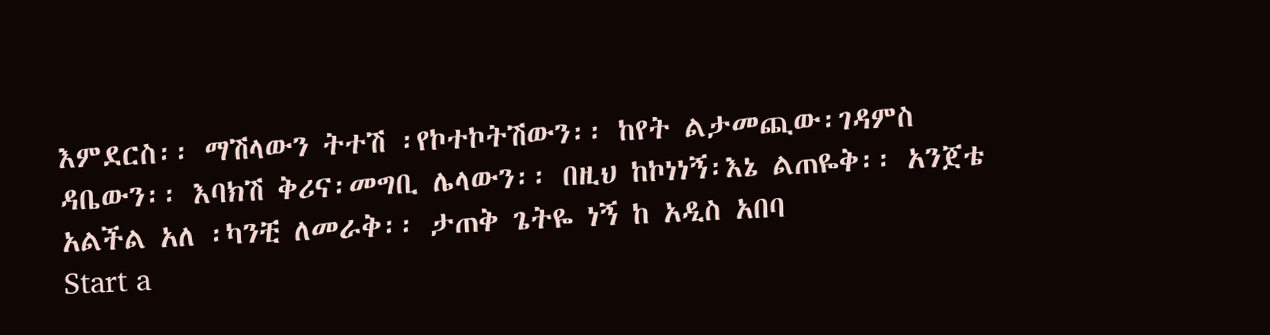እምደርስ፡፡ ማሽላውን ትተሽ ፡የኮተኮትሽውን፡፡ ከየት ልታመጪው፡ገዳምስ ዳቤውን፡፡ እባክሽ ቅሪና፡መግቢ ሌላውን፡፡ በዚህ ከኮነነኝ፡እኔ ልጠዬቅ፡፡ አንጀቴ አልችል አለ ፡ካንቺ ለመራቅ፡፡ ታጠቅ ጌትዬ ነኝ ከ አዲስ አበባ
Start a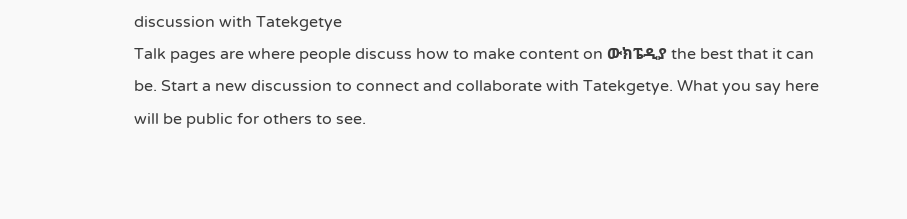discussion with Tatekgetye
Talk pages are where people discuss how to make content on ውክፔዲያ the best that it can be. Start a new discussion to connect and collaborate with Tatekgetye. What you say here will be public for others to see.